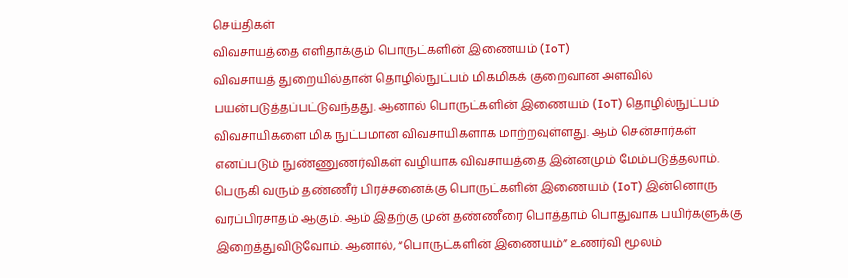செய்திகள்
விவசாயத்தை எளிதாக்கும் பொருட்களின் இணையம் (IoT)
விவசாயத் துறையில்தான் தொழில்நுட்பம் மிகமிகக் குறைவான அளவில் பயன்படுத்தப்பட்டுவந்தது. ஆனால் பொருட்களின் இணையம் (IoT) தொழில்நுட்பம் விவசாயிகளை மிக நுட்பமான விவசாயிகளாக மாற்றவுள்ளது. ஆம் சென்சார்கள் எனப்படும் நுண்ணுணர்விகள் வழியாக விவசாயத்தை இன்னமும் மேம்படுத்தலாம். பெருகி வரும் தண்ணீர் பிரச்சனைக்கு பொருட்களின் இணையம் (IoT) இன்னொரு வரப்பிரசாதம் ஆகும். ஆம் இதற்கு முன் தண்ணீரை பொத்தாம் பொதுவாக பயிர்களுக்கு இறைத்துவிடுவோம். ஆனால், “பொருட்களின் இணையம்” உணர்வி மூலம்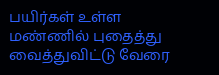பயிர்கள் உள்ள மண்ணில் புதைத்து வைத்துவிட்டு வேரை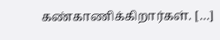கண்காணிக்கிறார்கள். […]